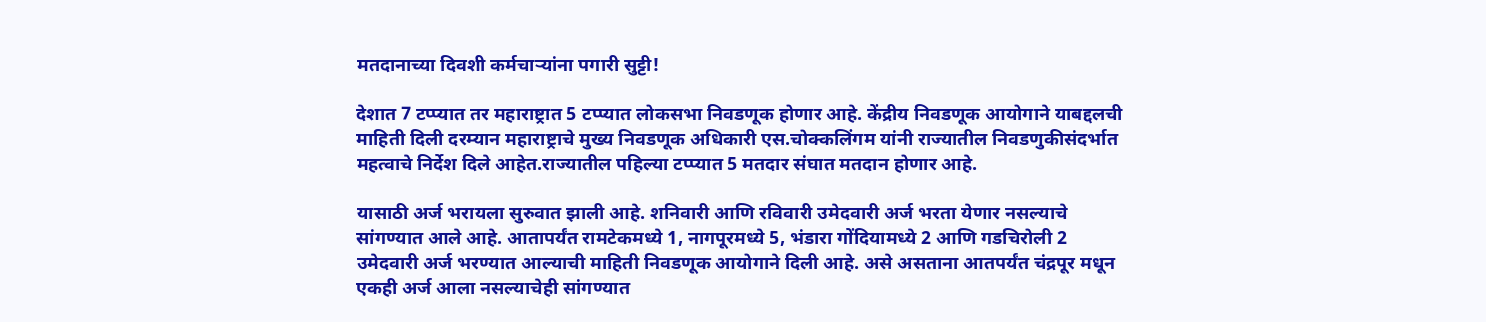मतदानाच्या दिवशी कर्मचाऱ्यांना पगारी सुट्टी!

देशात 7 टप्प्यात तर महाराष्ट्रात 5 टप्प्यात लोकसभा निवडणूक होणार आहे. केंद्रीय निवडणूक आयोगाने याबद्दलची माहिती दिली दरम्यान महाराष्ट्राचे मुख्य निवडणूक अधिकारी एस.चोक्कलिंगम यांनी राज्यातील निवडणुकीसंदर्भात महत्वाचे निर्देश दिले आहेत.राज्यातील पहिल्या टप्प्यात 5 मतदार संघात मतदान होणार आहे.

यासाठी अर्ज भरायला सुरुवात झाली आहे. शनिवारी आणि रविवारी उमेदवारी अर्ज भरता येणार नसल्याचे सांगण्यात आले आहे. आतापर्यंत रामटेकमध्ये 1, नागपूरमध्ये 5, भंडारा गोंदियामध्ये 2 आणि गडचिरोली 2 उमेदवारी अर्ज भरण्यात आल्याची माहिती निवडणूक आयोगाने दिली आहे. असे असताना आतपर्यंत चंद्रपूर मधून एकही अर्ज आला नसल्याचेही सांगण्यात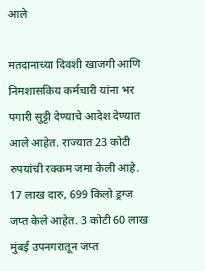आले

मतदानाच्या दिवशी खाजगी आणि निमशासकिय कर्मचारी यांना भर पगारी सुट्टी देण्याचे आदेश देण्यात आले आहेत. राज्यात 23 कोटी रुपयांची रक्कम जमा केली आहे. 17 लाख दारु, 699 किलो ड्रग्ज जप्त केले आहेत. 3 कोटी 60 लाख मुंबई उपनगरातून जप्त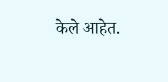केले आहेत.